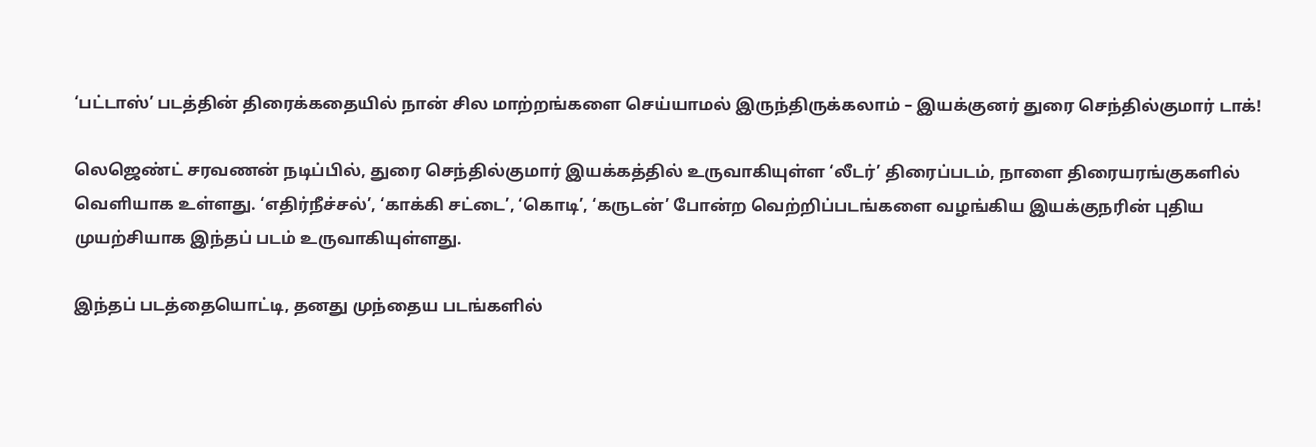‘பட்டாஸ்’ படத்தின் திரைக்கதையில் நான் சில மாற்றங்களை செய்யாமல் இருந்திருக்கலாம் – இயக்குனர் துரை செந்தில்குமார் டாக்!

லெஜெண்ட் சரவணன் நடிப்பில், துரை செந்தில்குமார் இயக்கத்தில் உருவாகியுள்ள ‘லீடர்’ திரைப்படம், நாளை திரையரங்குகளில் வெளியாக உள்ளது. ‘எதிர்நீச்சல்’, ‘காக்கி சட்டை’, ‘கொடி’, ‘கருடன்’ போன்ற வெற்றிப்படங்களை வழங்கிய இயக்குநரின் புதிய முயற்சியாக இந்தப் படம் உருவாகியுள்ளது.

இந்தப் படத்தையொட்டி, தனது முந்தைய படங்களில்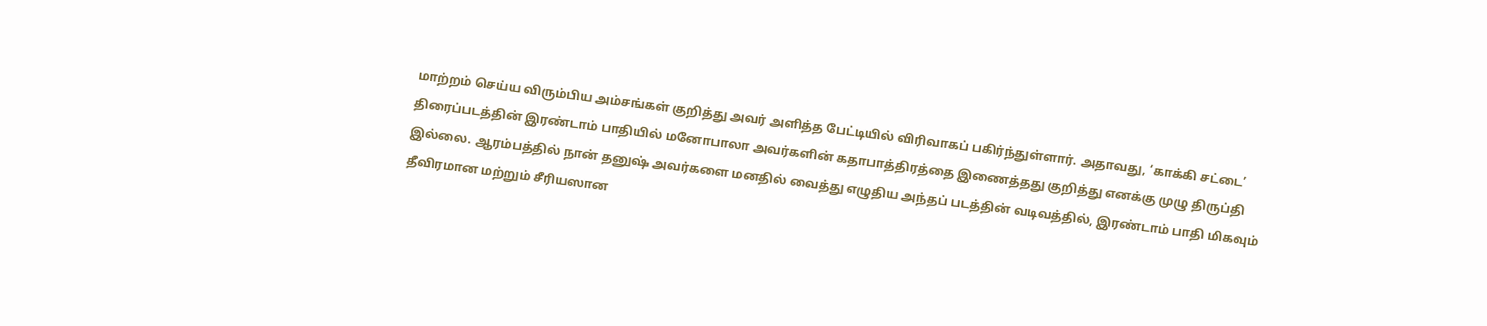மாற்றம் செய்ய விரும்பிய அம்சங்கள் குறித்து அவர் அளித்த பேட்டியில் விரிவாகப் பகிர்ந்துள்ளார். அதாவது, ‘காக்கி சட்டை’ திரைப்படத்தின் இரண்டாம் பாதியில் மனோபாலா அவர்களின் கதாபாத்திரத்தை இணைத்தது குறித்து எனக்கு முழு திருப்தி இல்லை. ஆரம்பத்தில் நான் தனுஷ் அவர்களை மனதில் வைத்து எழுதிய அந்தப் படத்தின் வடிவத்தில், இரண்டாம் பாதி மிகவும் தீவிரமான மற்றும் சீரியஸான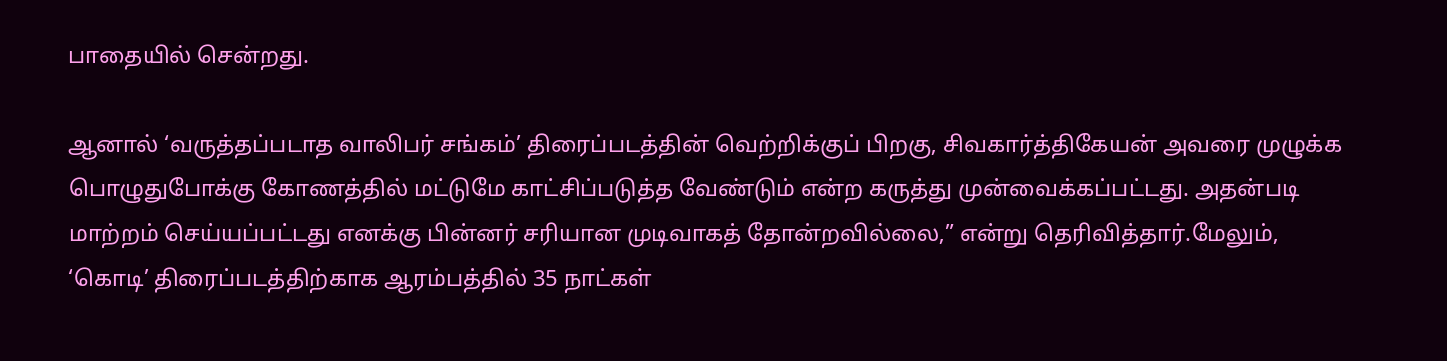பாதையில் சென்றது.

ஆனால் ‘வருத்தப்படாத வாலிபர் சங்கம்’ திரைப்படத்தின் வெற்றிக்குப் பிறகு, சிவகார்த்திகேயன் அவரை முழுக்க பொழுதுபோக்கு கோணத்தில் மட்டுமே காட்சிப்படுத்த வேண்டும் என்ற கருத்து முன்வைக்கப்பட்டது. அதன்படி மாற்றம் செய்யப்பட்டது எனக்கு பின்னர் சரியான முடிவாகத் தோன்றவில்லை,” என்று தெரிவித்தார்.மேலும், ‘கொடி’ திரைப்படத்திற்காக ஆரம்பத்தில் 35 நாட்கள்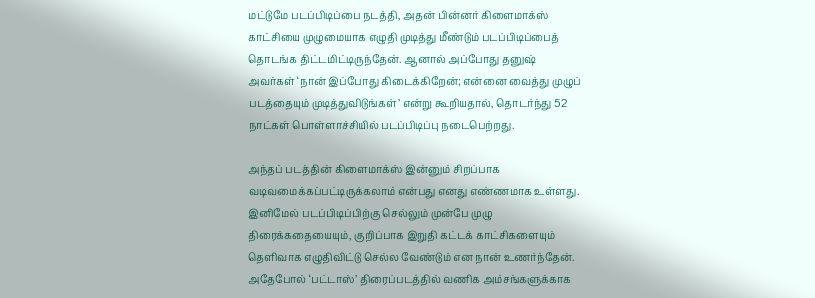மட்டுமே படப்பிடிப்பை நடத்தி, அதன் பின்னர் கிளைமாக்ஸ் காட்சியை முழுமையாக எழுதி முடித்து மீண்டும் படப்பிடிப்பைத் தொடங்க திட்டமிட்டிருந்தேன். ஆனால் அப்போது தனுஷ் அவர்கள் ‘நான் இப்போது கிடைக்கிறேன்; என்னை வைத்து முழுப் படத்தையும் முடித்துவிடுங்கள்’ என்று கூறியதால், தொடர்ந்து 52 நாட்கள் பொள்ளாச்சியில் படப்பிடிப்பு நடைபெற்றது.

அந்தப் படத்தின் கிளைமாக்ஸ் இன்னும் சிறப்பாக வடிவமைக்கப்பட்டிருக்கலாம் என்பது எனது எண்ணமாக உள்ளது. இனிமேல் படப்பிடிப்பிற்கு செல்லும் முன்பே முழு திரைக்கதையையும், குறிப்பாக இறுதி கட்டக் காட்சிகளையும் தெளிவாக எழுதிவிட்டு செல்ல வேண்டும் என நான் உணர்ந்தேன். அதேபோல் ‘பட்டாஸ்’ திரைப்படத்தில் வணிக அம்சங்களுக்காக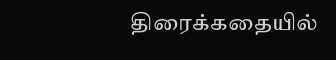திரைக்கதையில்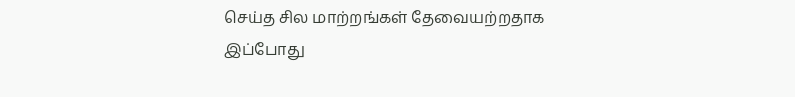செய்த சில மாற்றங்கள் தேவையற்றதாக இப்போது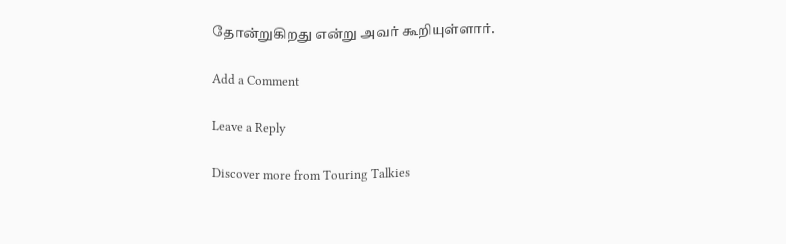தோன்றுகிறது என்று அவர் கூறியுள்ளார்.

Add a Comment

Leave a Reply

Discover more from Touring Talkies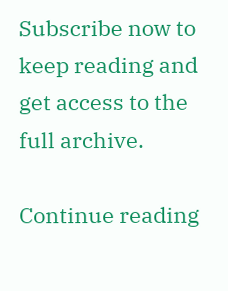Subscribe now to keep reading and get access to the full archive.

Continue reading